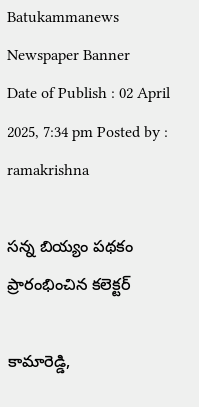Batukammanews
Newspaper Banner
Date of Publish : 02 April 2025, 7:34 pm Posted by : ramakrishna

సన్న బియ్యం పథకం ప్రారంభించిన కలెక్టర్

కామారెడ్డి,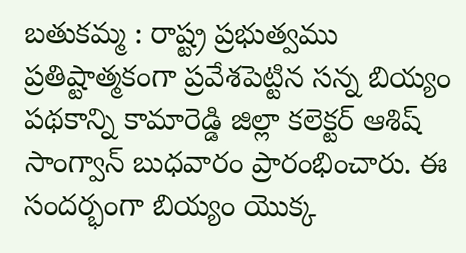బతుకమ్మ : రాష్ట్ర ప్రభుత్వము ప్రతిష్టాత్మకంగా ప్రవేశపెట్టిన సన్న బియ్యం పథకాన్ని కామారెడ్డి జిల్లా కలెక్టర్ ఆశిష్ సాంగ్వాన్ బుధవారం ప్రారంభించారు. ఈ సందర్భంగా బియ్యం యొక్క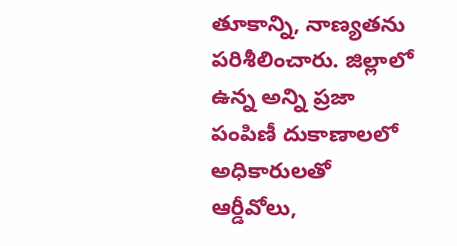తూకాన్ని, నాణ్యతను పరిశీలించారు. జిల్లాలో ఉన్న అన్ని ప్రజా పంపిణీ దుకాణాలలో అధికారులతో  ఆర్డీవోలు,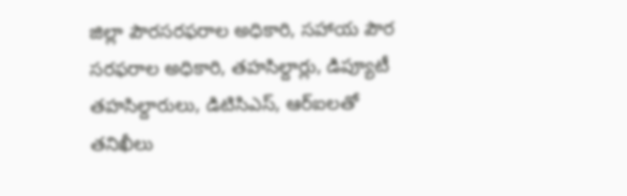జిల్లా పౌరసరఫరాల అధికారి, సహాయ పౌర సరఫరాల అధికారి, తహసిల్దార్లు, డిప్యూటీ తహసిల్దారులు, డిటిసిఎస్, ఆర్ఐలతో తనిఖీలు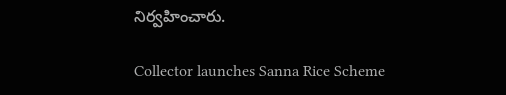నిర్వహించారు.

Collector launches Sanna Rice Scheme